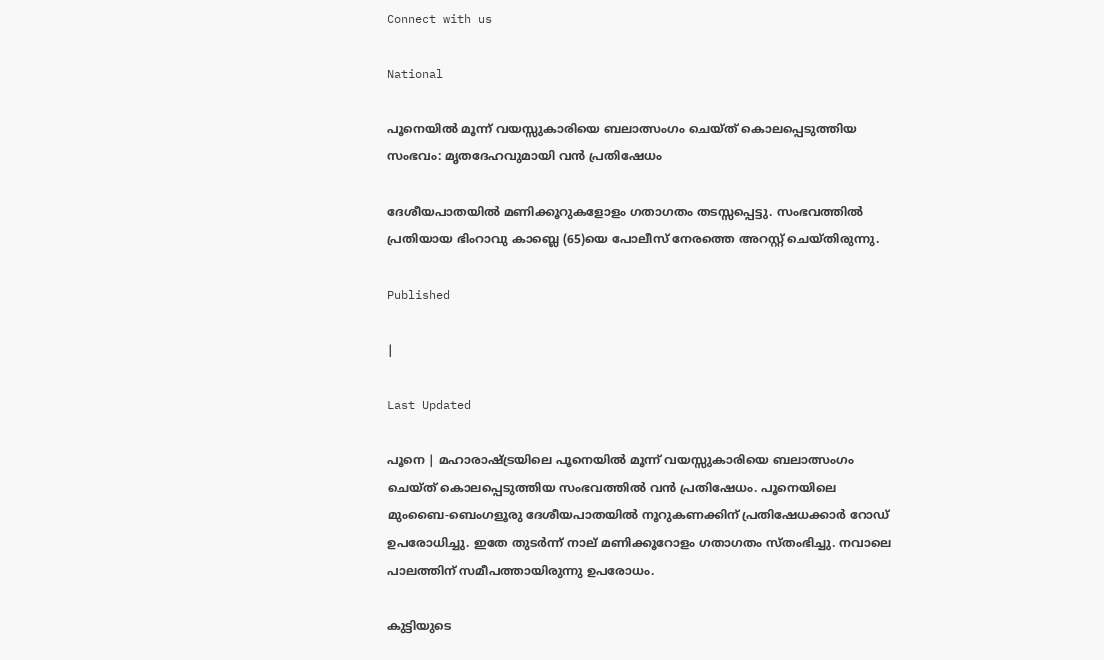Connect with us

National

പൂനെയില്‍ മൂന്ന് വയസ്സുകാരിയെ ബലാത്സംഗം ചെയ്ത് കൊലപ്പെടുത്തിയ സംഭവം: മൃതദേഹവുമായി വന്‍ പ്രതിഷേധം

ദേശീയപാതയില്‍ മണിക്കൂറുകളോളം ഗതാഗതം തടസ്സപ്പെട്ടു. സംഭവത്തില്‍ പ്രതിയായ ഭിംറാവു കാബ്ലെ (65)യെ പോലീസ് നേരത്തെ അറസ്റ്റ് ചെയ്തിരുന്നു.

Published

|

Last Updated

പൂനെ | മഹാരാഷ്ട്രയിലെ പൂനെയില്‍ മൂന്ന് വയസ്സുകാരിയെ ബലാത്സംഗം ചെയ്ത് കൊലപ്പെടുത്തിയ സംഭവത്തില്‍ വന്‍ പ്രതിഷേധം. പൂനെയിലെ മുംബൈ-ബെംഗളൂരു ദേശീയപാതയില്‍ നൂറുകണക്കിന് പ്രതിഷേധക്കാര്‍ റോഡ് ഉപരോധിച്ചു. ഇതേ തുടര്‍ന്ന് നാല് മണിക്കൂറോളം ഗതാഗതം സ്തംഭിച്ചു. നവാലെ പാലത്തിന് സമീപത്തായിരുന്നു ഉപരോധം.

കുട്ടിയുടെ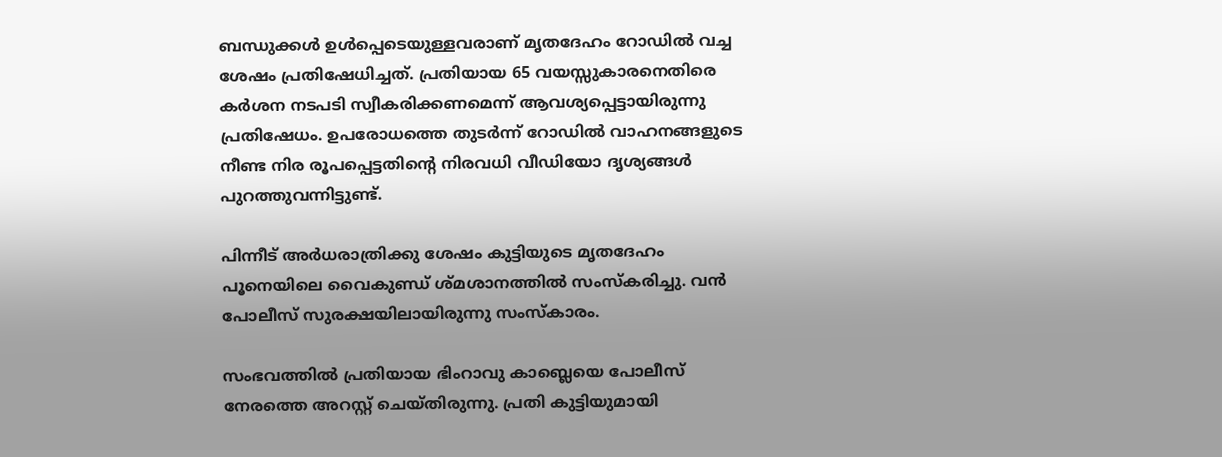ബന്ധുക്കള്‍ ഉള്‍പ്പെടെയുള്ളവരാണ് മൃതദേഹം റോഡില്‍ വച്ച ശേഷം പ്രതിഷേധിച്ചത്. പ്രതിയായ 65 വയസ്സുകാരനെതിരെ കര്‍ശന നടപടി സ്വീകരിക്കണമെന്ന് ആവശ്യപ്പെട്ടായിരുന്നു പ്രതിഷേധം. ഉപരോധത്തെ തുടര്‍ന്ന് റോഡില്‍ വാഹനങ്ങളുടെ നീണ്ട നിര രൂപപ്പെട്ടതിന്റെ നിരവധി വീഡിയോ ദൃശ്യങ്ങള്‍ പുറത്തുവന്നിട്ടുണ്ട്.

പിന്നീട് അര്‍ധരാത്രിക്കു ശേഷം കുട്ടിയുടെ മൃതദേഹം പൂനെയിലെ വൈകുണ്ഡ് ശ്മശാനത്തില്‍ സംസ്‌കരിച്ചു. വന്‍ പോലീസ് സുരക്ഷയിലായിരുന്നു സംസ്‌കാരം.

സംഭവത്തില്‍ പ്രതിയായ ഭിംറാവു കാബ്ലെയെ പോലീസ് നേരത്തെ അറസ്റ്റ് ചെയ്തിരുന്നു. പ്രതി കുട്ടിയുമായി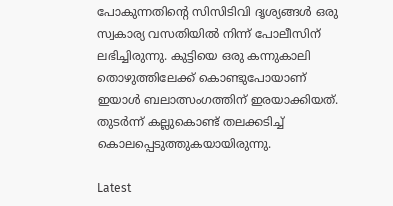പോകുന്നതിന്റെ സിസിടിവി ദൃശ്യങ്ങള്‍ ഒരു സ്വകാര്യ വസതിയില്‍ നിന്ന് പോലീസിന് ലഭിച്ചിരുന്നു. കുട്ടിയെ ഒരു കന്നുകാലി തൊഴുത്തിലേക്ക് കൊണ്ടുപോയാണ് ഇയാള്‍ ബലാത്സംഗത്തിന് ഇരയാക്കിയത്. തുടര്‍ന്ന് കല്ലുകൊണ്ട് തലക്കടിച്ച് കൊലപ്പെടുത്തുകയായിരുന്നു.

Latest